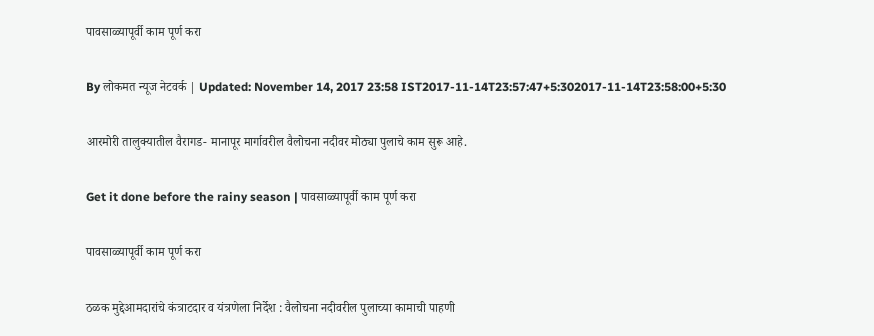पावसाळ्यापूर्वी काम पूर्ण करा

By लोकमत न्यूज नेटवर्क | Updated: November 14, 2017 23:58 IST2017-11-14T23:57:47+5:302017-11-14T23:58:00+5:30

आरमोरी तालुक्यातील वैरागड- मानापूर मार्गावरील वैलोचना नदीवर मोठ्या पुलाचे काम सुरू आहे.

Get it done before the rainy season | पावसाळ्यापूर्वी काम पूर्ण करा

पावसाळ्यापूर्वी काम पूर्ण करा

ठळक मुद्देआमदारांचे कंत्राटदार व यंत्रणेला निर्देश : वैलोचना नदीवरील पुलाच्या कामाची पाहणी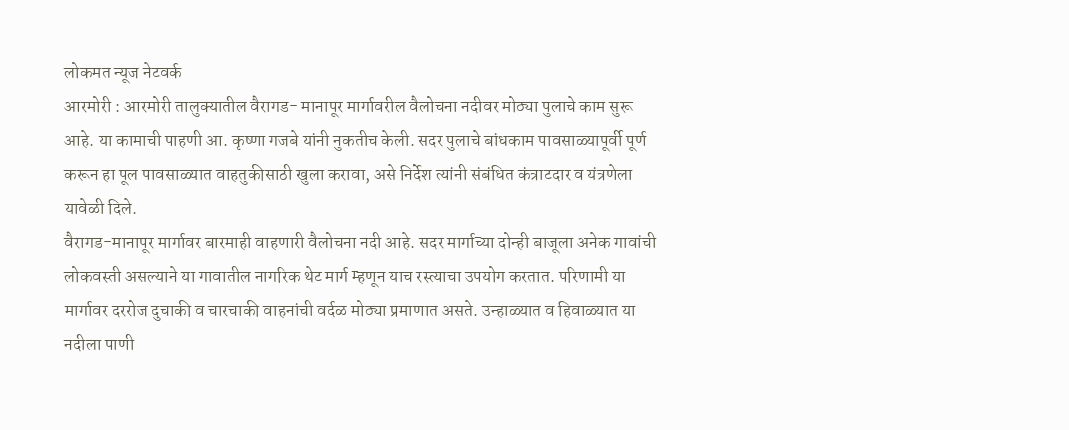लोकमत न्यूज नेटवर्क
आरमोरी : आरमोरी तालुक्यातील वैरागड- मानापूर मार्गावरील वैलोचना नदीवर मोठ्या पुलाचे काम सुरू आहे. या कामाची पाहणी आ. कृष्णा गजबे यांनी नुकतीच केली. सदर पुलाचे बांधकाम पावसाळ्यापूर्वी पूर्ण करून हा पूल पावसाळ्यात वाहतुकीसाठी खुला करावा, असे निर्देश त्यांनी संबंधित कंत्राटदार व यंत्रणेला यावेळी दिले.
वैरागड-मानापूर मार्गावर बारमाही वाहणारी वैलोचना नदी आहे. सदर मार्गाच्या दोन्ही बाजूला अनेक गावांची लोकवस्ती असल्याने या गावातील नागरिक थेट मार्ग म्हणून याच रस्त्याचा उपयोग करतात. परिणामी या मार्गावर दररोज दुचाकी व चारचाकी वाहनांची वर्दळ मोठ्या प्रमाणात असते. उन्हाळ्यात व हिवाळ्यात या नदीला पाणी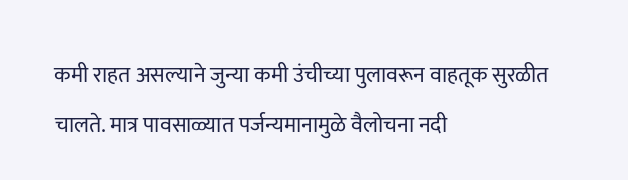कमी राहत असल्याने जुन्या कमी उंचीच्या पुलावरून वाहतूक सुरळीत चालते. मात्र पावसाळ्यात पर्जन्यमानामुळे वैलोचना नदी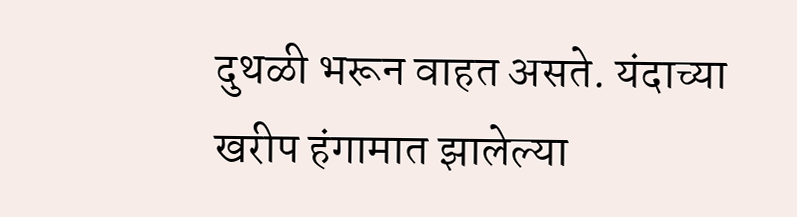दुथळी भरून वाहत असते. यंदाच्या खरीप हंगामात झालेल्या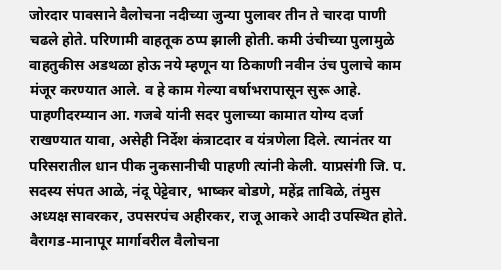जोरदार पावसाने वैलोचना नदीच्या जुन्या पुलावर तीन ते चारदा पाणी चढले होते. परिणामी वाहतूक ठप्प झाली होती. कमी उंचीच्या पुलामुळे वाहतुकीस अडथळा होऊ नये म्हणून या ठिकाणी नवीन उंच पुलाचे काम मंजूर करण्यात आले. व हे काम गेल्या वर्षाभरापासून सुरू आहे. पाहणीदरम्यान आ. गजबे यांनी सदर पुलाच्या कामात योग्य दर्जा राखण्यात यावा, असेही निर्देश कंत्राटदार व यंत्रणेला दिले. त्यानंतर या परिसरातील धान पीक नुकसानीची पाहणी त्यांनी केली. याप्रसंगी जि. प. सदस्य संपत आळे, नंदू पेट्टेवार, भाष्कर बोडणे, महेंद्र ताविळे, तंमुस अध्यक्ष सावरकर, उपसरपंच अहीरकर, राजू आकरे आदी उपस्थित होते.
वैरागड-मानापूर मार्गावरील वैलोचना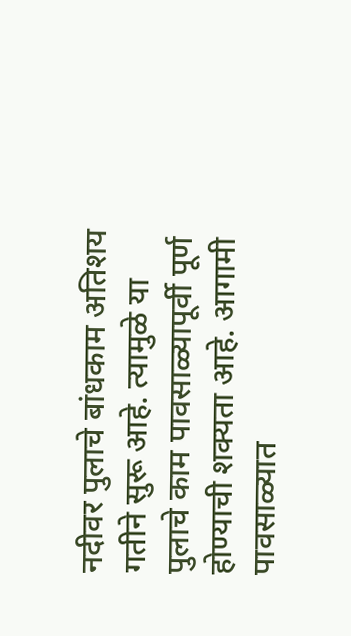नदीवर पुलाचे बांधकाम अतिशय गतीने सुरू आहे. त्यामुळे या पुलाचे काम पावसाळ्यापूर्वी पूर्ण होण्याची शक्यता आहे. आगामी पावसाळ्यात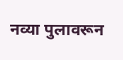नव्या पुलावरून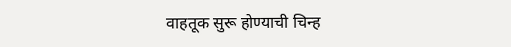वाहतूक सुरू होण्याची चिन्ह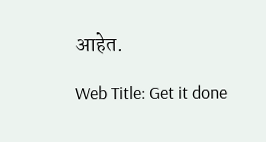आहेत.

Web Title: Get it done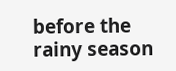before the rainy season